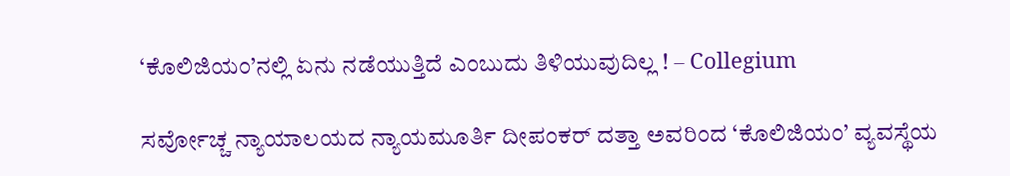‘ಕೊಲಿಜಿಯಂ’ನಲ್ಲಿ ಏನು ನಡೆಯುತ್ತಿದೆ ಎಂಬುದು ತಿಳಿಯುವುದಿಲ್ಲ ! – Collegium

ಸರ್ವೋಚ್ಚ ನ್ಯಾಯಾಲಯದ ನ್ಯಾಯಮೂರ್ತಿ ದೀಪಂಕರ್ ದತ್ತಾ ಅವರಿಂದ ‘ಕೊಲಿಜಿಯಂ’ ವ್ಯವಸ್ಥೆಯ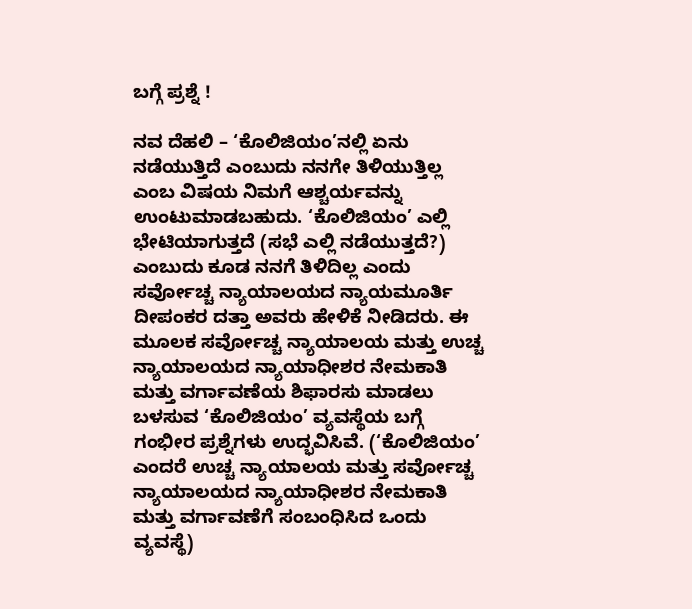ಬಗ್ಗೆ ಪ್ರಶ್ನೆ !

ನವ ದೆಹಲಿ – ‘ಕೊಲಿಜಿಯಂ’ನಲ್ಲಿ ಏನು ನಡೆಯುತ್ತಿದೆ ಎಂಬುದು ನನಗೇ ತಿಳಿಯುತ್ತಿಲ್ಲ ಎಂಬ ವಿಷಯ ನಿಮಗೆ ಆಶ್ಚರ್ಯವನ್ನು ಉಂಟುಮಾಡಬಹುದು. ‘ಕೊಲಿಜಿಯಂ’ ಎಲ್ಲಿ ಭೇಟಿಯಾಗುತ್ತದೆ (ಸಭೆ ಎಲ್ಲಿ ನಡೆಯುತ್ತದೆ?) ಎಂಬುದು ಕೂಡ ನನಗೆ ತಿಳಿದಿಲ್ಲ ಎಂದು ಸರ್ವೋಚ್ಚ ನ್ಯಾಯಾಲಯದ ನ್ಯಾಯಮೂರ್ತಿ ದೀಪಂಕರ ದತ್ತಾ ಅವರು ಹೇಳಿಕೆ ನೀಡಿದರು. ಈ ಮೂಲಕ ಸರ್ವೋಚ್ಚ ನ್ಯಾಯಾಲಯ ಮತ್ತು ಉಚ್ಚ ನ್ಯಾಯಾಲಯದ ನ್ಯಾಯಾಧೀಶರ ನೇಮಕಾತಿ ಮತ್ತು ವರ್ಗಾವಣೆಯ ಶಿಫಾರಸು ಮಾಡಲು ಬಳಸುವ ‘ಕೊಲಿಜಿಯಂ’ ವ್ಯವಸ್ಥೆಯ ಬಗ್ಗೆ ಗಂಭೀರ ಪ್ರಶ್ನೆಗಳು ಉದ್ಭವಿಸಿವೆ. (‘ಕೊಲಿಜಿಯಂ’ ಎಂದರೆ ಉಚ್ಚ ನ್ಯಾಯಾಲಯ ಮತ್ತು ಸರ್ವೋಚ್ಚ ನ್ಯಾಯಾಲಯದ ನ್ಯಾಯಾಧೀಶರ ನೇಮಕಾತಿ ಮತ್ತು ವರ್ಗಾವಣೆಗೆ ಸಂಬಂಧಿಸಿದ ಒಂದು ವ್ಯವಸ್ಥೆ)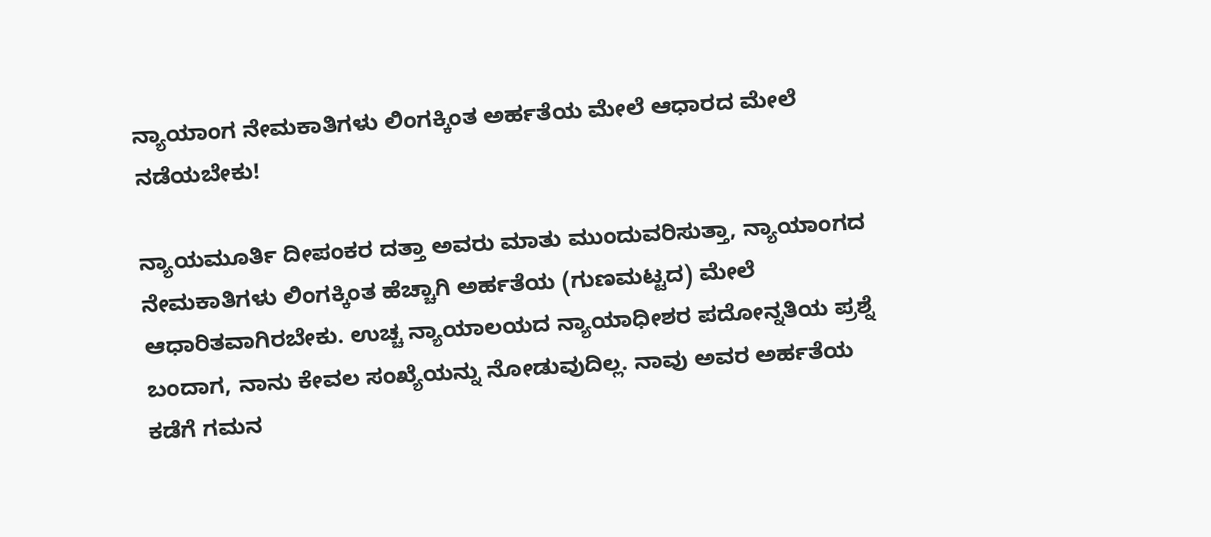ನ್ಯಾಯಾಂಗ ನೇಮಕಾತಿಗಳು ಲಿಂಗಕ್ಕಿಂತ ಅರ್ಹತೆಯ ಮೇಲೆ ಆಧಾರದ ಮೇಲೆ ನಡೆಯಬೇಕು!

ನ್ಯಾಯಮೂರ್ತಿ ದೀಪಂಕರ ದತ್ತಾ ಅವರು ಮಾತು ಮುಂದುವರಿಸುತ್ತಾ, ನ್ಯಾಯಾಂಗದ ನೇಮಕಾತಿಗಳು ಲಿಂಗಕ್ಕಿಂತ ಹೆಚ್ಚಾಗಿ ಅರ್ಹತೆಯ (ಗುಣಮಟ್ಟದ) ಮೇಲೆ ಆಧಾರಿತವಾಗಿರಬೇಕು. ಉಚ್ಚ ನ್ಯಾಯಾಲಯದ ನ್ಯಾಯಾಧೀಶರ ಪದೋನ್ನತಿಯ ಪ್ರಶ್ನೆ ಬಂದಾಗ, ನಾನು ಕೇವಲ ಸಂಖ್ಯೆಯನ್ನು ನೋಡುವುದಿಲ್ಲ. ನಾವು ಅವರ ಅರ್ಹತೆಯ ಕಡೆಗೆ ಗಮನ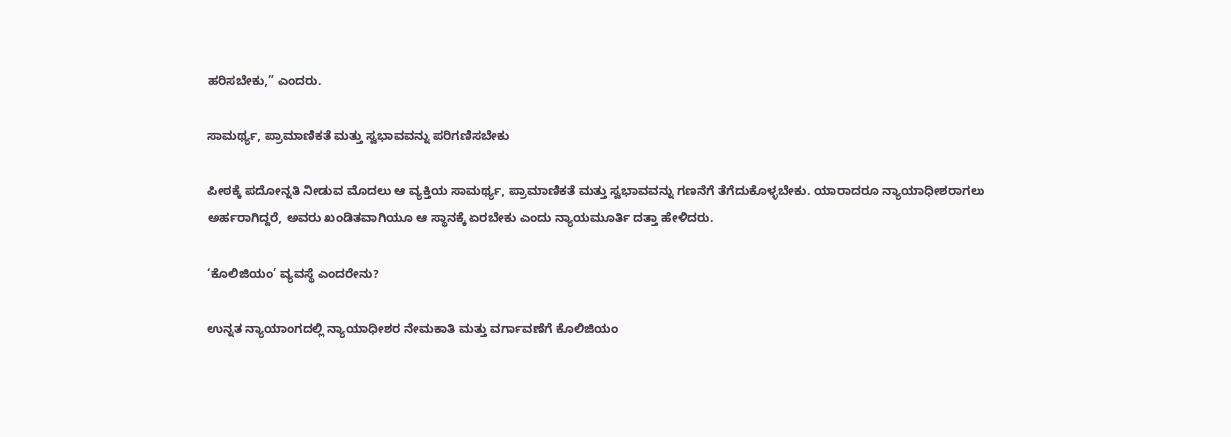ಹರಿಸಬೇಕು,” ಎಂದರು.

ಸಾಮರ್ಥ್ಯ, ಪ್ರಾಮಾಣಿಕತೆ ಮತ್ತು ಸ್ವಭಾವವನ್ನು ಪರಿಗಣಿಸಬೇಕು

ಪೀಠಕ್ಕೆ ಪದೋನ್ನತಿ ನೀಡುವ ಮೊದಲು ಆ ವ್ಯಕ್ತಿಯ ಸಾಮರ್ಥ್ಯ, ಪ್ರಾಮಾಣಿಕತೆ ಮತ್ತು ಸ್ವಭಾವವನ್ನು ಗಣನೆಗೆ ತೆಗೆದುಕೊಳ್ಳಬೇಕು. ಯಾರಾದರೂ ನ್ಯಾಯಾಧೀಶರಾಗಲು ಅರ್ಹರಾಗಿದ್ದರೆ, ಅವರು ಖಂಡಿತವಾಗಿಯೂ ಆ ಸ್ಥಾನಕ್ಕೆ ಏರಬೇಕು ಎಂದು ನ್ಯಾಯಮೂರ್ತಿ ದತ್ತಾ ಹೇಳಿದರು.

‘ಕೊಲಿಜಿಯಂ’ ವ್ಯವಸ್ಥೆ ಎಂದರೇನು?

ಉನ್ನತ ನ್ಯಾಯಾಂಗದಲ್ಲಿ ನ್ಯಾಯಾಧೀಶರ ನೇಮಕಾತಿ ಮತ್ತು ವರ್ಗಾವಣೆಗೆ ಕೊಲಿಜಿಯಂ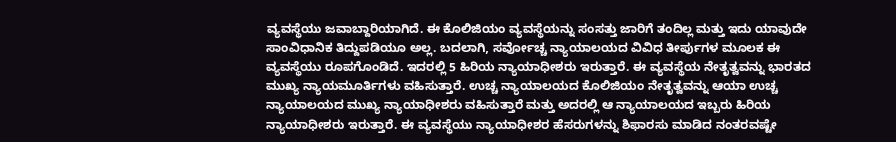ವ್ಯವಸ್ಥೆಯು ಜವಾಬ್ದಾರಿಯಾಗಿದೆ. ಈ ಕೊಲಿಜಿಯಂ ವ್ಯವಸ್ಥೆಯನ್ನು ಸಂಸತ್ತು ಜಾರಿಗೆ ತಂದಿಲ್ಲ ಮತ್ತು ಇದು ಯಾವುದೇ ಸಾಂವಿಧಾನಿಕ ತಿದ್ದುಪಡಿಯೂ ಅಲ್ಲ. ಬದಲಾಗಿ, ಸರ್ವೋಚ್ಚ ನ್ಯಾಯಾಲಯದ ವಿವಿಧ ತೀರ್ಪುಗಳ ಮೂಲಕ ಈ ವ್ಯವಸ್ಥೆಯು ರೂಪಗೊಂಡಿದೆ. ಇದರಲ್ಲಿ 5 ಹಿರಿಯ ನ್ಯಾಯಾಧೀಶರು ಇರುತ್ತಾರೆ. ಈ ವ್ಯವಸ್ಥೆಯ ನೇತೃತ್ವವನ್ನು ಭಾರತದ ಮುಖ್ಯ ನ್ಯಾಯಮೂರ್ತಿಗಳು ವಹಿಸುತ್ತಾರೆ. ಉಚ್ಚ ನ್ಯಾಯಾಲಯದ ಕೊಲಿಜಿಯಂ ನೇತೃತ್ವವನ್ನು ಆಯಾ ಉಚ್ಚ ನ್ಯಾಯಾಲಯದ ಮುಖ್ಯ ನ್ಯಾಯಾಧೀಶರು ವಹಿಸುತ್ತಾರೆ ಮತ್ತು ಅದರಲ್ಲಿ ಆ ನ್ಯಾಯಾಲಯದ ಇಬ್ಬರು ಹಿರಿಯ ನ್ಯಾಯಾಧೀಶರು ಇರುತ್ತಾರೆ. ಈ ವ್ಯವಸ್ಥೆಯು ನ್ಯಾಯಾಧೀಶರ ಹೆಸರುಗಳನ್ನು ಶಿಫಾರಸು ಮಾಡಿದ ನಂತರವಷ್ಟೇ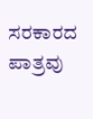ಸರಕಾರದ ಪಾತ್ರವು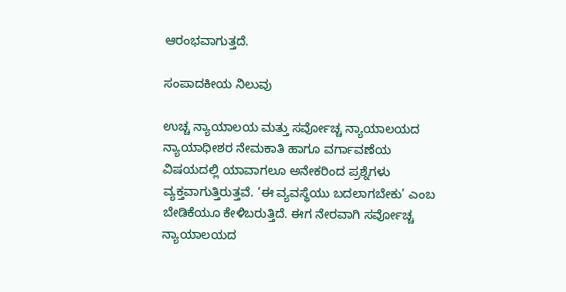ಆರಂಭವಾಗುತ್ತದೆ.

ಸಂಪಾದಕೀಯ ನಿಲುವು

ಉಚ್ಚ ನ್ಯಾಯಾಲಯ ಮತ್ತು ಸರ್ವೋಚ್ಚ ನ್ಯಾಯಾಲಯದ ನ್ಯಾಯಾಧೀಶರ ನೇಮಕಾತಿ ಹಾಗೂ ವರ್ಗಾವಣೆಯ ವಿಷಯದಲ್ಲಿ ಯಾವಾಗಲೂ ಅನೇಕರಿಂದ ಪ್ರಶ್ನೆಗಳು ವ್ಯಕ್ತವಾಗುತ್ತಿರುತ್ತವೆ. ‘ಈ ವ್ಯವಸ್ಥೆಯು ಬದಲಾಗಬೇಕು’ ಎಂಬ ಬೇಡಿಕೆಯೂ ಕೇಳಿಬರುತ್ತಿದೆ. ಈಗ ನೇರವಾಗಿ ಸರ್ವೋಚ್ಚ ನ್ಯಾಯಾಲಯದ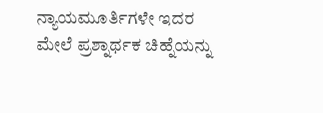ನ್ಯಾಯಮೂರ್ತಿಗಳೇ ಇದರ ಮೇಲೆ ಪ್ರಶ್ನಾರ್ಥಕ ಚಿಹ್ನೆಯನ್ನು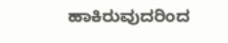ಹಾಕಿರುವುದರಿಂದ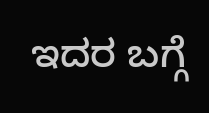ಇದರ ಬಗ್ಗೆ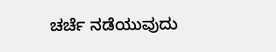ಚರ್ಚೆ ನಡೆಯುವುದು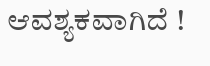ಆವಶ್ಯಕವಾಗಿದೆ !